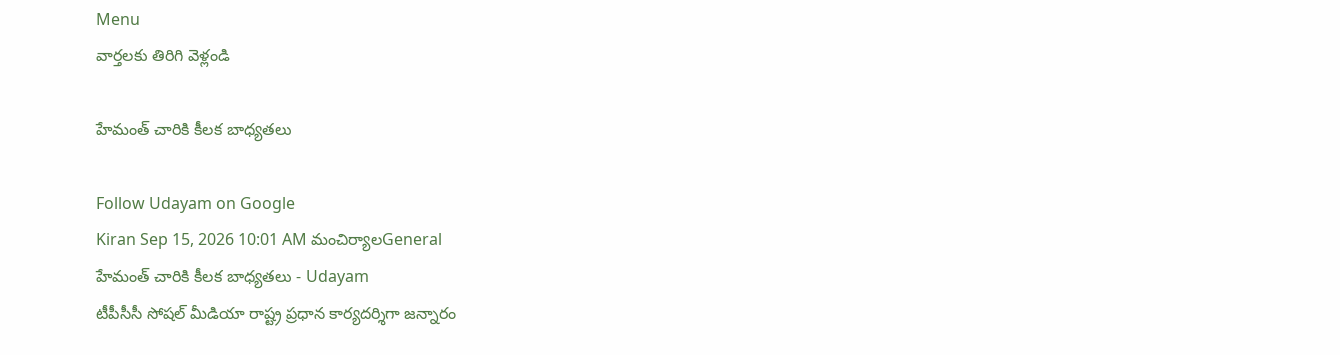Menu
వార్తలకు తిరిగి వెళ్లండి

హేమంత్ చారికి కీలక బాధ్యతలు

Follow Udayam on Google
Kiran Sep 15, 2026 10:01 AM మంచిర్యాలGeneral
హేమంత్ చారికి కీలక బాధ్యతలు - Udayam
టీపీసీసీ సోషల్ మీడియా రాష్ట్ర ప్రధాన కార్యదర్శిగా జన్నారం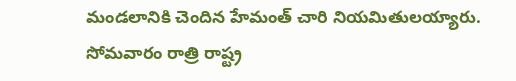మండలానికి చెందిన హేమంత్ చారి నియమితులయ్యారు. సోమవారం రాత్రి రాష్ట్ర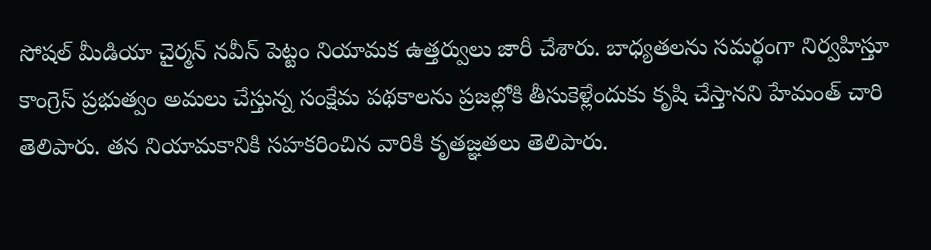సోషల్ మీడియా చైర్మన్ నవీన్ పెట్టం నియామక ఉత్తర్వులు జారీ చేశారు. బాధ్యతలను సమర్థంగా నిర్వహిస్తూ కాంగ్రెస్ ప్రభుత్వం అమలు చేస్తున్న సంక్షేమ పథకాలను ప్రజల్లోకి తీసుకెళ్లేందుకు కృషి చేస్తానని హేమంత్ చారి తెలిపారు. తన నియామకానికి సహకరించిన వారికి కృతజ్ఞతలు తెలిపారు.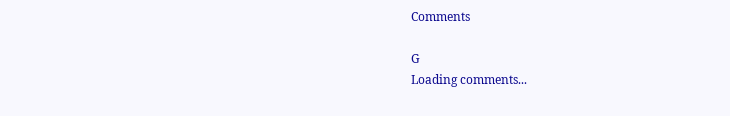Comments

G
Loading comments...